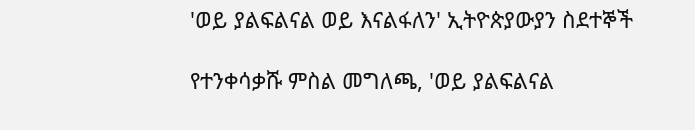'ወይ ያልፍልናል ወይ እናልፋለን' ኢትዮጵያውያን ስደተኞች

የተንቀሳቃሹ ምስል መግለጫ, 'ወይ ያልፍልናል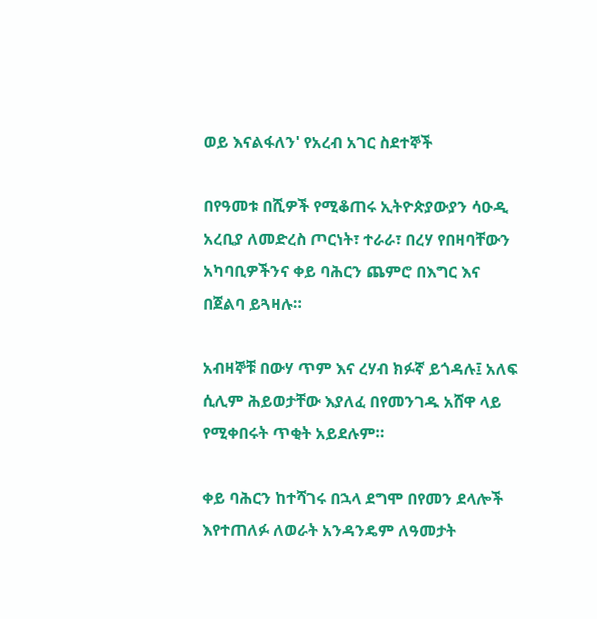ወይ እናልፋለን' የአረብ አገር ስደተኞች

በየዓመቱ በሺዎች የሚቆጠሩ ኢትዮጵያውያን ሳዑዲ አረቢያ ለመድረስ ጦርነት፣ ተራራ፣ በረሃ የበዛባቸውን አካባቢዎችንና ቀይ ባሕርን ጨምሮ በእግር እና በጀልባ ይጓዛሉ።

አብዛኞቹ በውሃ ጥም እና ረሃብ ክፉኛ ይጎዳሉ፤ አለፍ ሲሊም ሕይወታቸው እያለፈ በየመንገዱ አሸዋ ላይ የሚቀበሩት ጥቂት አይደሉም።

ቀይ ባሕርን ከተሻገሩ በኋላ ደግሞ በየመን ደላሎች እየተጠለፉ ለወራት አንዳንዴም ለዓመታት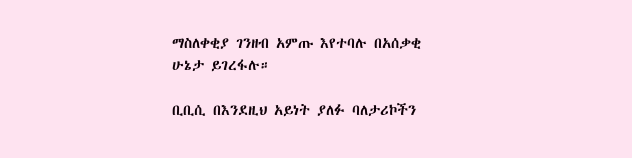ማስለቀቂያ ገንዘብ አምጡ እየተባሉ በአሰቃቂ ሁኔታ ይገረፋሉ።

ቢቢሲ በእንደዚህ አይነት ያለፉ ባለታሪኮችን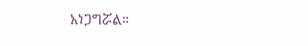አነጋግሯል።